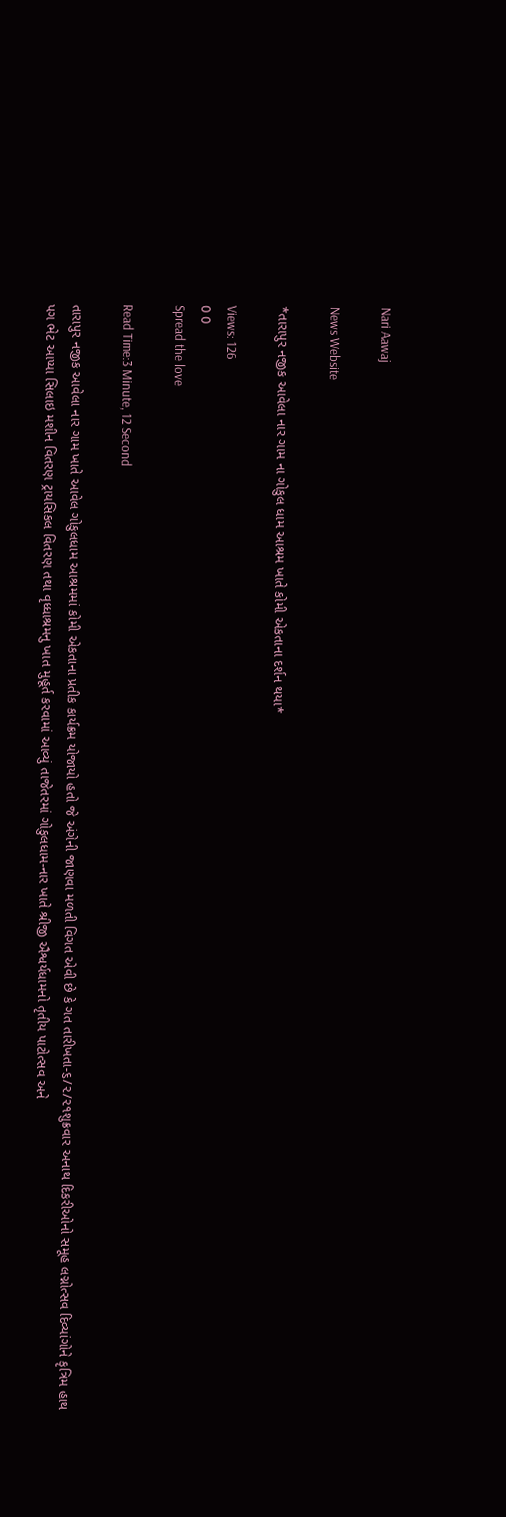Nari Aawaj

News Website

*તારાપુર નજીક આવેલા નાર ગામ ના ગોકુલ ધામ આશ્રમ ખાતે કોમી એકતાના દર્શન થયા*

Views: 126
0 0
Spread the love

Read Time:3 Minute, 12 Second

તારાપુર નજીક આવેલા નાર ગામ ખાતે આવેલ ગોકુલધામ આશ્રમમાં કોમી એકતાના પ્રતીક કાર્યક્રમ યોજાયો હતો જે અંગેની જાણવા મળતી વિગત એવી છે કે ગત તારીખતા-૬/૨/૨૧શુક્રવાર અનાથ દિકરીઓનો સમૂહ લગ્નોત્સવ દિવ્યાંગોને કૃત્રિમ હાથ પગ ભેટ આપ્યા સિલાઇ મશીન વિતરણ ટ્રાયસિકલ વિતરણ તથા વૃધ્ધાશ્રમનુ ખાત મુહૂર્ત કરવામાં આવ્યું તાજેતરમાં ગોકુલધામ-નાર ખાતે શ્રીજી ઐશ્વર્યધામનો તૃતીય પાટોત્સવ અને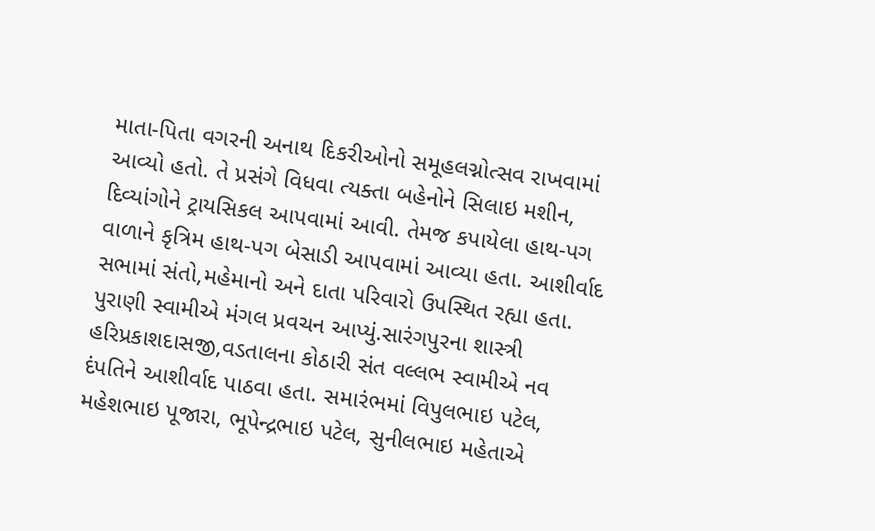માતા-પિતા વગરની અનાથ દિકરીઓનો સમૂહલગ્નોત્સવ રાખવામાં આવ્યો હતો. તે પ્રસંગે વિધવા ત્યક્તા બહેનોને સિલાઇ મશીન, દિવ્યાંગોને ટ્રાયસિકલ આપવામાં આવી. તેમજ કપાયેલા હાથ-પગ વાળાને કૃત્રિમ હાથ-પગ બેસાડી આપવામાં આવ્યા હતા. આશીર્વાદ સભામાં સંતો,મહેમાનો અને દાતા પરિવારો ઉપસ્થિત રહ્યા હતા. પુરાણી સ્વામીએ મંગલ પ્રવચન આપ્યું.સારંગપુરના શાસ્ત્રી હરિપ્રકાશદાસજી,વડતાલના કોઠારી સંત વલ્લભ સ્વામીએ નવ દંપતિને આશીર્વાદ પાઠવા હતા. સમારંભમાં વિપુલભાઇ પટેલ, મહેશભાઇ પૂજારા, ભૂપેન્દ્રભાઇ પટેલ, સુનીલભાઇ મહેતાએ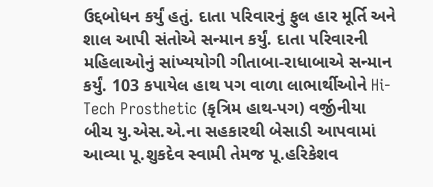ઉદ્દબોધન કર્યું હતું. દાતા પરિવારનું ફુલ હાર મૂર્તિ અને શાલ આપી સંતોએ સન્માન કર્યું. દાતા પરિવારની મહિલાઓનું સાંખ્યયોગી ગીતાબા-રાધાબાએ સન્માન કર્યું. 103 કપાયેલ હાથ પગ વાળા લાભાર્થીઓને Hi-Tech Prosthetic (કૃત્રિમ હાથ-પગ) વર્જીનીયા બીચ યુ.એસ.એ.ના સહકારથી બેસાડી આપવામાં આવ્યા પૂ.શુકદેવ સ્વામી તેમજ પૂ.હરિકેશવ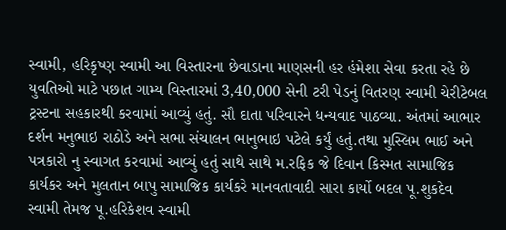સ્વામી, હરિકૃષ્ણ સ્વામી આ વિસ્તારના છેવાડાના માણસની હર હંમેશા સેવા કરતા રહે છે યુવતિઓ માટે પછાત ગામ્ય વિસ્તારમાં 3,40,000 સેની ટરી પેડનું વિતરણ સ્વામી ચેરીટેબલ ટ્રસ્ટના સહકારથી કરવામાં આવ્યું હતું. સૌ દાતા પરિવારને ધન્યવાદ પાઠવ્યા. અંતમાં આભાર દર્શન મનુભાઇ રાઠોડે અને સભા સંચાલન ભાનુભાઇ પટેલે કર્યું હતું.તથા મુસ્લિમ ભાઈ અને પત્રકારો નુ સ્વાગત કરવામાં આવ્યું હતું સાથે સાથે મ.રફિક જે દિવાન કિસ્મત સામાજિક કાર્યકર અને મુલતાન બાપુ સામાજિક કાર્યકરે માનવતાવાદી સારા કાર્યો બદલ પૂ.શુકદેવ સ્વામી તેમજ પૂ.હરિકેશવ સ્વામી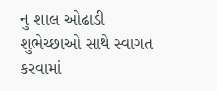નુ શાલ ઓઢાડી શુભેચ્છાઓ સાથે સ્વાગત કરવામાં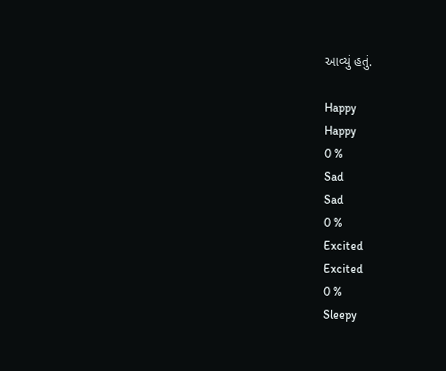આવ્યું હતું.

Happy
Happy
0 %
Sad
Sad
0 %
Excited
Excited
0 %
Sleepy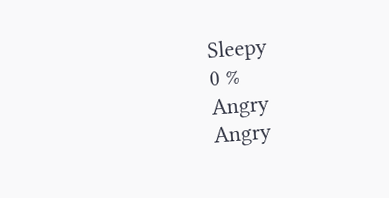Sleepy
0 %
Angry
Angry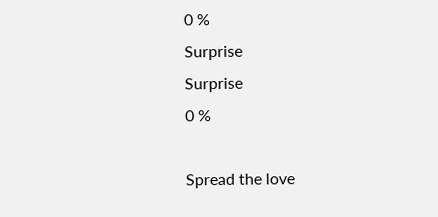0 %
Surprise
Surprise
0 %

Spread the love